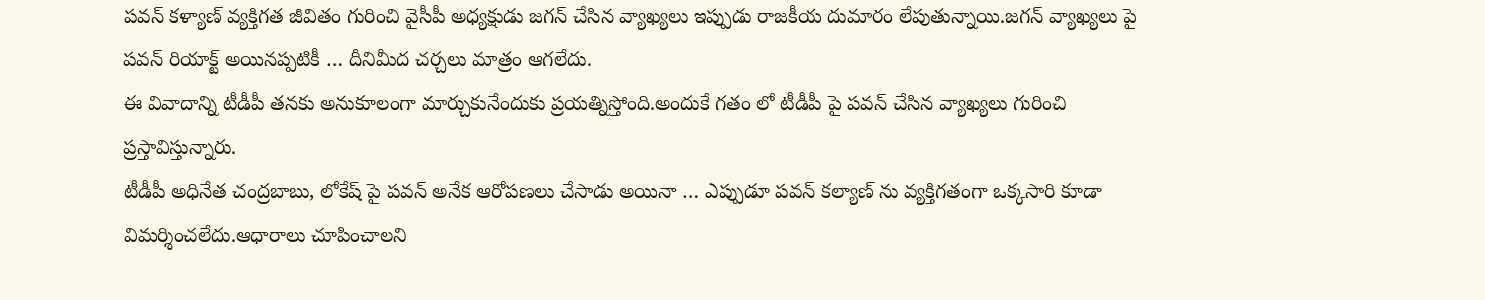పవన్ కళ్యాణ్ వ్యక్తిగత జీవితం గురించి వైసీపీ అధ్యక్షుడు జగన్ చేసిన వ్యాఖ్యలు ఇప్పుడు రాజకీయ దుమారం లేపుతున్నాయి.జగన్ వ్యాఖ్యలు పై పవన్ రియాక్ట్ అయినప్పటికీ … దీనిమీద చర్చలు మాత్రం ఆగలేదు.
ఈ వివాదాన్ని టీడీపీ తనకు అనుకూలంగా మార్చుకునేందుకు ప్రయత్నిస్తోంది.అందుకే గతం లో టీడీపీ పై పవన్ చేసిన వ్యాఖ్యలు గురించి ప్రస్తావిస్తున్నారు.
టీడీపీ అధినేత చంద్రబాబు, లోకేష్ పై పవన్ అనేక ఆరోపణలు చేసాడు అయినా … ఎప్పుడూ పవన్ కల్యాణ్ ను వ్యక్తిగతంగా ఒక్కసారి కూడా విమర్శించలేదు.ఆధారాలు చూపించాలని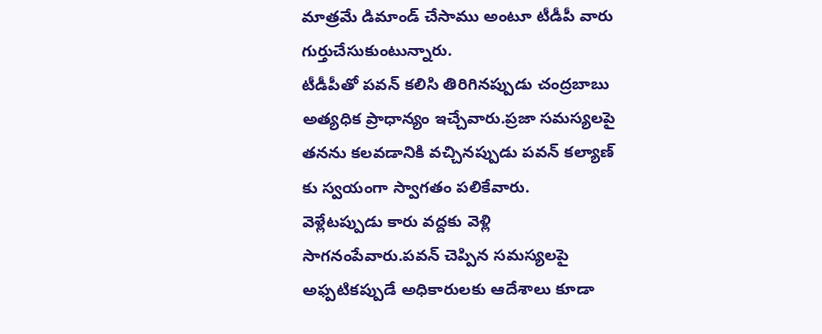మాత్రమే డిమాండ్ చేసాము అంటూ టీడీపీ వారు గుర్తుచేసుకుంటున్నారు.
టీడీపీతో పవన్ కలిసి తిరిగినప్పుడు చంద్రబాబు అత్యధిక ప్రాధాన్యం ఇచ్చేవారు.ప్రజా సమస్యలపై తనను కలవడానికి వచ్చినప్పుడు పవన్ కల్యాణ్ కు స్వయంగా స్వాగతం పలికేవారు.
వెళ్లేటప్పుడు కారు వద్దకు వెళ్లి సాగనంపేవారు.పవన్ చెప్పిన సమస్యలపై అఫ్పటికప్పుడే అధికారులకు ఆదేశాలు కూడా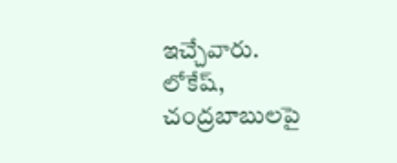ఇచ్చేవారు.
లోకేష్, చంద్రబాబులపై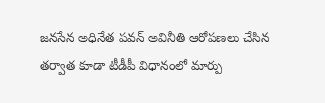జనసేన అధినేత పవన్ అవినీతి ఆరోపణలు చేసిన తర్వాత కూడా టీడీపీ విధానంలో మార్పు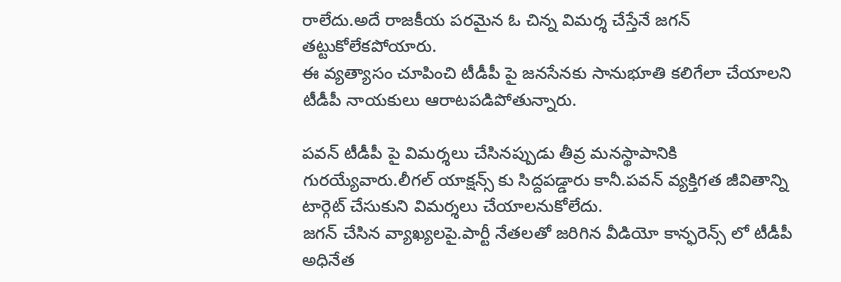రాలేదు.అదే రాజకీయ పరమైన ఓ చిన్న విమర్శ చేస్తేనే జగన్ తట్టుకోలేకపోయారు.
ఈ వ్యత్యాసం చూపించి టీడీపీ పై జనసేనకు సానుభూతి కలిగేలా చేయాలని టీడీపీ నాయకులు ఆరాటపడిపోతున్నారు.

పవన్ టీడీపీ పై విమర్శలు చేసినప్పుడు తీవ్ర మనస్థాపానికి గురయ్యేవారు.లీగల్ యాక్షన్స్ కు సిద్దపడ్డారు కానీ.పవన్ వ్యక్తిగత జీవితాన్ని టార్గెట్ చేసుకుని విమర్శలు చేయాలనుకోలేదు.
జగన్ చేసిన వ్యాఖ్యలపై.పార్టీ నేతలతో జరిగిన వీడియో కాన్ఫరెన్స్ లో టీడీపీ అధినేత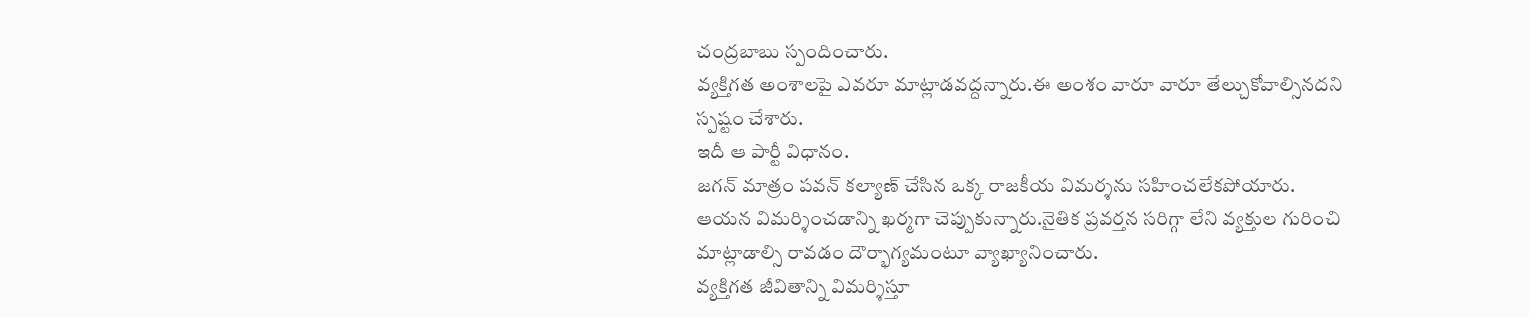చంద్రబాబు స్పందించారు.
వ్యక్తిగత అంశాలపై ఎవరూ మాట్లాడవద్దన్నారు.ఈ అంశం వారూ వారూ తేల్చుకోవాల్సినదని స్పష్టం చేశారు.
ఇదీ ఆ పార్టీ విధానం.
జగన్ మాత్రం పవన్ కల్యాణ్ చేసిన ఒక్క రాజకీయ విమర్శను సహించలేకపోయారు.
ఆయన విమర్శించడాన్ని ఖర్మగా చెప్పుకున్నారు.నైతిక ప్రవర్తన సరిగ్గా లేని వ్యక్తుల గురించి మాట్లాడాల్సి రావడం దౌర్భాగ్యమంటూ వ్యాఖ్యానించారు.
వ్యక్తిగత జీవితాన్ని విమర్శిస్తూ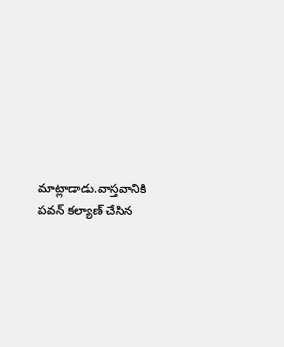మాట్లాడాడు.వాస్తవానికి పవన్ కల్యాణ్ చేసిన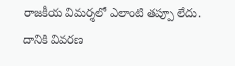రాజకీయ విమర్శలో ఎలాంటి తప్పూ లేదు.
దానికి వివరణ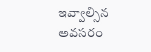ఇవ్వాల్సిన అవసరం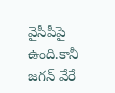వైసీపీపై ఉంది.కానీ జగన్ వేరే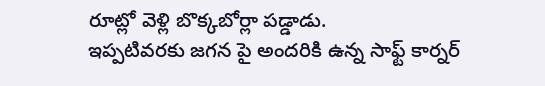రూట్లో వెళ్లి బొక్కబోర్లా పడ్డాడు.
ఇప్పటివరకు జగన పై అందరికి ఉన్న సాఫ్ట్ కార్నర్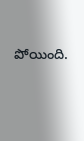పోయింది.